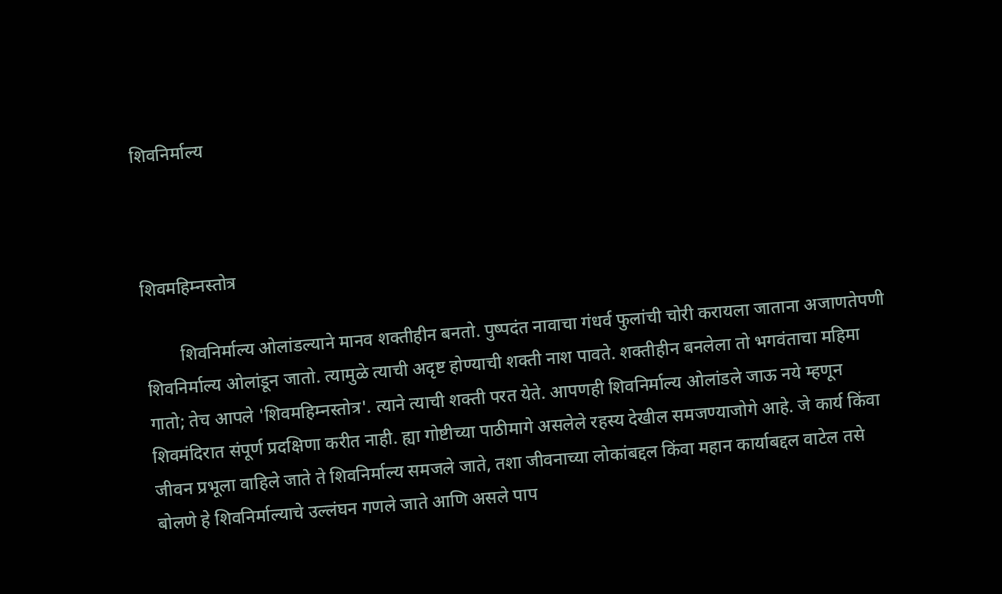शिवनिर्माल्य



शिवमहिम्नस्तोत्र

        शिवनिर्माल्य ओलांडल्याने मानव शक्तीहीन बनतो. पुष्पदंत नावाचा गंधर्व फुलांची चोरी करायला जाताना अजाणतेपणी शिवनिर्माल्य ओलांडून जातो. त्यामुळे त्याची अदृष्ट होण्याची शक्ती नाश पावते. शक्तीहीन बनलेला तो भगवंताचा महिमा गातो; तेच आपले 'शिवमहिम्नस्तोत्र'. त्याने त्याची शक्ती परत येते. आपणही शिवनिर्माल्य ओलांडले जाऊ नये म्हणून शिवमंदिरात संपूर्ण प्रदक्षिणा करीत नाही. ह्या गोष्टीच्या पाठीमागे असलेले रहस्य देखील समजण्याजोगे आहे. जे कार्य किंवा जीवन प्रभूला वाहिले जाते ते शिवनिर्माल्य समजले जाते, तशा जीवनाच्या लोकांबद्दल किंवा महान कार्याबद्दल वाटेल तसे बोलणे हे शिवनिर्माल्याचे उल्लंघन गणले जाते आणि असले पाप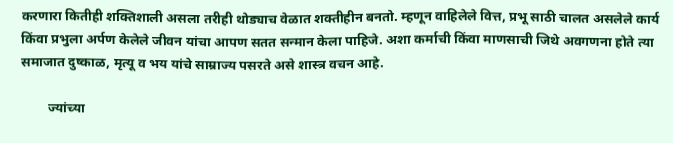करणारा कितीही शक्तिशाली असला तरीही थोड्याच वेळात शक्तीहीन बनतो. म्हणून वाहिलेले वित्त, प्रभू साठी चालत असलेले कार्य किंवा प्रभुला अर्पण केलेले जीवन यांचा आपण सतत सन्मान केला पाहिजे. अशा कर्माची किंवा माणसाची जिथे अवगणना होते त्या समाजात दुष्काळ, मृत्यू व भय यांचे साम्राज्य पसरते असे शास्त्र वचन आहे.

        ज्यांच्या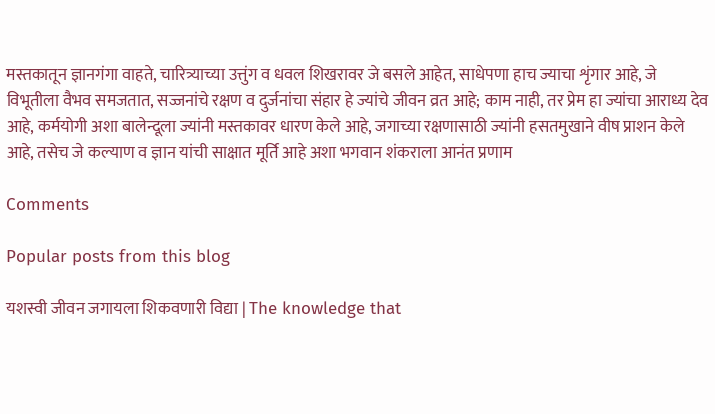मस्तकातून ज्ञानगंगा वाहते, चारित्र्याच्या उत्तुंग व धवल शिखरावर जे बसले आहेत, साधेपणा हाच ज्याचा शृंगार आहे, जे विभूतीला वैभव समजतात, सज्जनांचे रक्षण व दुर्जनांचा संहार हे ज्यांचे जीवन व्रत आहे; काम नाही, तर प्रेम हा ज्यांचा आराध्य देव आहे, कर्मयोगी अशा बालेन्दूला ज्यांनी मस्तकावर धारण केले आहे, जगाच्या रक्षणासाठी ज्यांनी हसतमुखाने वीष प्राशन केले आहे, तसेच जे कल्याण व ज्ञान यांची साक्षात मूर्ति आहे अशा भगवान शंकराला आनंत प्रणाम

Comments

Popular posts from this blog

यशस्वी जीवन जगायला शिकवणारी विद्या | The knowledge that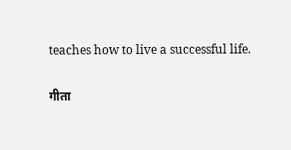teaches how to live a successful life.

गीता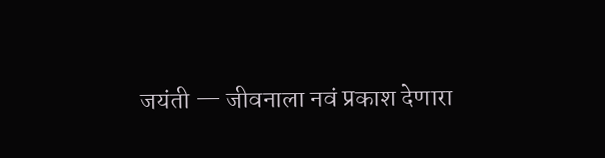जयंती — जीवनाला नवं प्रकाश देणारा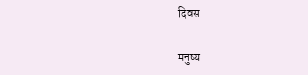दिवस

मनुष्य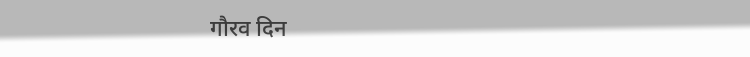गौरव दिन